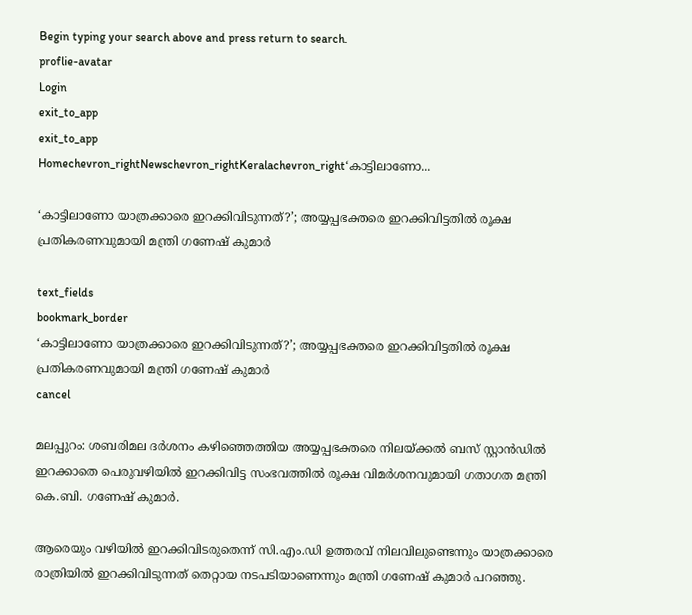Begin typing your search above and press return to search.
proflie-avatar
Login
exit_to_app
exit_to_app
Homechevron_rightNewschevron_rightKeralachevron_right‘കാട്ടിലാണോ...

‘കാട്ടിലാണോ യാത്രക്കാരെ ഇറക്കിവിടുന്നത്?’; അയ്യപ്പഭക്തരെ ഇറക്കിവിട്ടതിൽ രൂക്ഷ പ്രതികരണവുമായി മന്ത്രി ഗണേഷ് കുമാർ

text_fields
bookmark_border
‘കാട്ടിലാണോ യാത്രക്കാരെ ഇറക്കിവിടുന്നത്?’; അയ്യപ്പഭക്തരെ ഇറക്കിവിട്ടതിൽ രൂക്ഷ പ്രതികരണവുമായി മന്ത്രി ഗണേഷ് കുമാർ
cancel

മലപ്പുറം: ശബരിമല ദർശനം കഴിഞ്ഞെത്തിയ അയ്യപ്പഭക്തരെ നിലയ്ക്കൽ ബസ് സ്റ്റാൻഡിൽ ഇറക്കാതെ പെരുവഴിയിൽ ഇറക്കിവിട്ട സംഭവത്തിൽ രൂക്ഷ വിമർശനവുമായി ഗതാഗത മന്ത്രി കെ.ബി. ഗണേഷ് കുമാർ.

ആരെയും വഴിയിൽ ഇറക്കിവിടരുതെന്ന് സി.എം.ഡി ഉത്തരവ് നിലവിലുണ്ടെന്നും യാത്രക്കാരെ രാത്രിയിൽ ഇറക്കിവിടുന്നത് തെറ്റായ നടപടിയാണെന്നും മന്ത്രി ഗണേഷ് കുമാർ പറഞ്ഞു.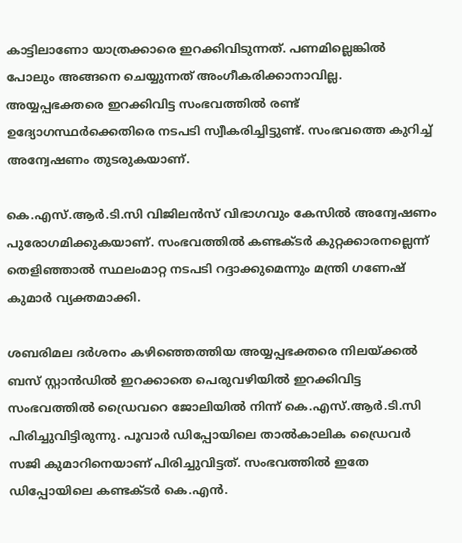കാട്ടിലാണോ യാത്രക്കാരെ ഇറക്കിവിടുന്നത്. പണമില്ലെങ്കിൽ പോലും അങ്ങനെ ചെയ്യുന്നത് അംഗീകരിക്കാനാവില്ല. അയ്യപ്പഭക്തരെ ഇറക്കിവിട്ട സംഭവത്തിൽ രണ്ട് ഉദ്യോഗസ്ഥർക്കെതിരെ നടപടി സ്വീകരിച്ചിട്ടുണ്ട്. സംഭവത്തെ കുറിച്ച് അന്വേഷണം തുടരുകയാണ്.

കെ.എസ്.ആർ.ടി.സി വിജിലൻസ് വിഭാഗവും കേസിൽ അന്വേഷണം പുരോഗമിക്കുകയാണ്. സംഭവത്തിൽ കണ്ടക്ടർ കുറ്റക്കാരനല്ലെന്ന് തെളിഞ്ഞാൽ സ്ഥലംമാറ്റ നടപടി റദ്ദാക്കുമെന്നും മന്ത്രി ഗണേഷ് കുമാർ വ്യക്തമാക്കി.

ശബരിമല ദർശനം കഴിഞ്ഞെത്തിയ അയ്യപ്പഭക്തരെ നിലയ്ക്കൽ ബസ് സ്റ്റാൻഡിൽ ഇറക്കാതെ പെരുവഴിയിൽ ഇറക്കിവിട്ട സംഭവത്തിൽ ഡ്രൈവറെ ജോലിയിൽ നിന്ന് കെ.എസ്.ആർ.ടി.സി പിരിച്ചുവിട്ടിരുന്നു. പൂവാർ ഡിപ്പോയിലെ താൽകാലിക ഡ്രൈവർ സജി കുമാറിനെയാണ് പിരിച്ചുവിട്ടത്. സംഭവത്തിൽ ഇതേ ഡിപ്പോയിലെ കണ്ടക്ടർ കെ.എൻ.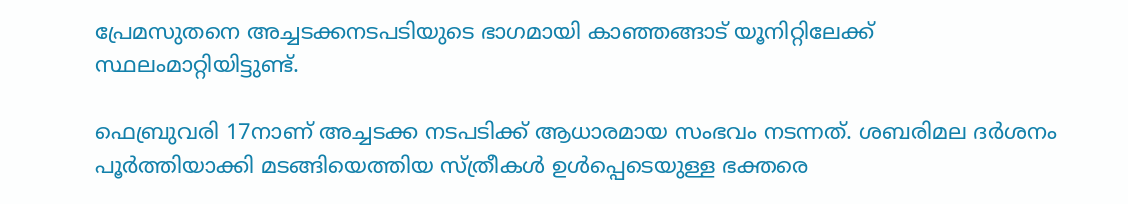പ്രേമസുതനെ അച്ചടക്കനടപടിയുടെ ഭാഗമായി കാഞ്ഞങ്ങാട് യൂനിറ്റിലേക്ക് സ്ഥലംമാറ്റിയിട്ടുണ്ട്.

ഫെബ്രുവരി 17നാണ് അച്ചടക്ക നടപടിക്ക് ആധാരമായ സംഭവം നടന്നത്. ശബരിമല ദർശനം പൂർത്തിയാക്കി മടങ്ങിയെത്തിയ സ്ത്രീകൾ ഉൾപ്പെടെയുള്ള ഭക്തരെ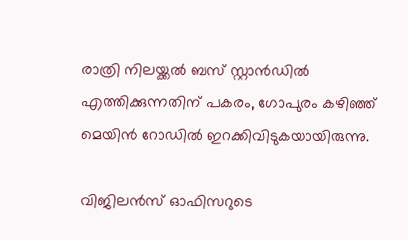രാത്രി നിലയ്ക്കൽ ബസ് സ്റ്റാൻഡിൽ എത്തിക്കുന്നതിന് പകരം, ഗോപുരം കഴിഞ്ഞ് മെയിൻ റോഡിൽ ഇറക്കിവിടുകയായിരുന്നു.

വിജിലൻസ് ഓഫിസറുടെ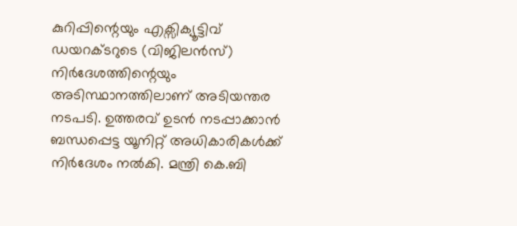കുറിപ്പിന്റെയും എക്സിക്യൂട്ടിവ് ഡയറക്ടറുടെ (വിജിലൻസ്) നിർദേശത്തിന്റെയും അടിസ്ഥാനത്തിലാണ് അടിയന്തര നടപടി. ഉത്തരവ് ഉടൻ നടപ്പാക്കാൻ ബന്ധപ്പെട്ട യൂനിറ്റ് അധികാരികൾക്ക് നിർദേശം നൽകി. മന്ത്രി കെ.ബി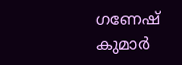ഗണേഷ് കുമാർ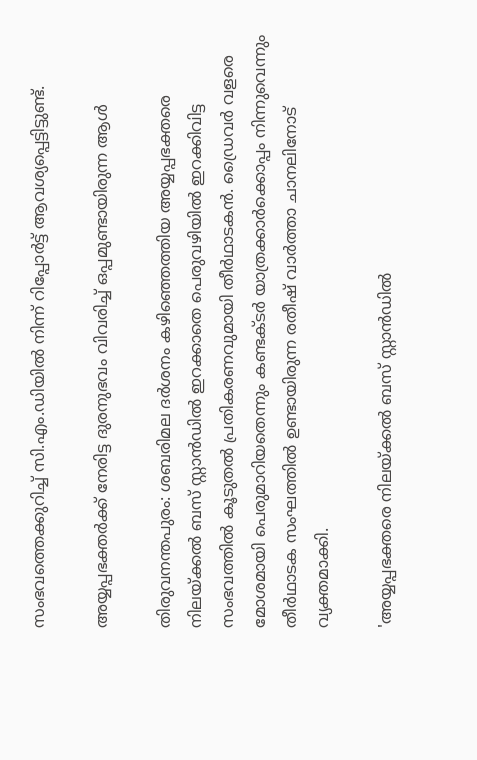സംഭവത്തെക്കുറിച്ച് സി.എം.ഡിയിൽ നിന്ന് റിപ്പോർട്ട് ആവശ്യപ്പെട്ടിട്ടുണ്ട്.

അയ്യപ്പഭക്തർക്ക് നേരിട്ട ദുരനുഭവം വിവരിച്ച് ഒപ്പമുണ്ടായിരുന്ന ആൾ

തിരുവനന്തപുരം: ശബരിമല ദർശനം കഴിഞ്ഞെത്തിയ അയ്യപ്പഭക്തരെ നിലയ്ക്കൽ ബസ് സ്റ്റാൻഡിൽ ഇറക്കാതെ പെരുവഴിയിൽ ഇറക്കിവിട്ട സംഭവത്തിൽ കൂടുതൽ പ്രതികരണവുമായി തീർഥാടകൻ. ഡ്രൈവർ വളരെ മോശമായി പെരുമാറിയതെന്നും കണ്ടക്ടർ യാത്രക്കാർക്കൊപ്പം നിന്നുവെന്നും തീർഥാടക സംഘത്തിൽ ഉണ്ടായിരുന്ന രതീഷ് വാർത്താ ചാനലിനോട് വ്യക്തമാക്കി.

'അയ്യപ്പഭക്തരെ നിലയ്ക്കൽ ബസ് സ്റ്റാൻഡിൽ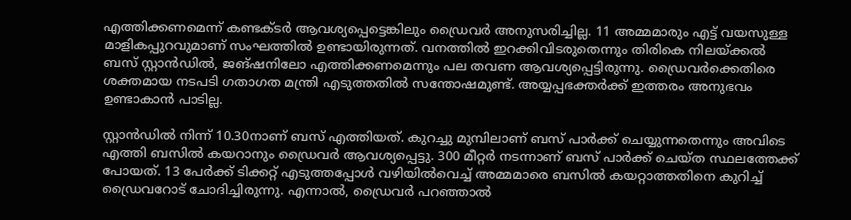എത്തിക്കണമെന്ന് കണ്ടക്ടർ ആവശ്യപ്പെട്ടെങ്കിലും ഡ്രൈവർ അനുസരിച്ചില്ല. 11 അമ്മമാരും എട്ട് വയസുള്ള മാളികപ്പുറവുമാണ് സംഘത്തിൽ ഉണ്ടായിരുന്നത്. വനത്തിൽ ഇറക്കിവിടരുതെന്നും തിരികെ നിലയ്ക്കൽ ബസ് സ്റ്റാൻഡിൽ, ജങ്ഷനിലോ എത്തിക്കണമെന്നും പല തവണ ആവശ്യപ്പെട്ടിരുന്നു. ഡ്രൈവർക്കെതിരെ ശക്തമായ നടപടി ഗതാഗത മന്ത്രി എടുത്തതിൽ സന്തോഷമുണ്ട്. അയ്യപ്പഭക്തർക്ക് ഇത്തരം അനുഭവം ഉണ്ടാകാൻ പാടില്ല.

സ്റ്റാൻഡിൽ നിന്ന് 10.30നാണ് ബസ് എത്തിയത്. കുറച്ചു മുമ്പിലാണ് ബസ് പാർക്ക് ചെയ്യുന്നതെന്നും അവിടെ എത്തി ബസിൽ കയറാനും ഡ്രൈവർ ആവശ്യപ്പെട്ടു. 300 മീറ്റർ നടന്നാണ് ബസ് പാർക്ക് ചെയ്ത സ്ഥലത്തേക്ക് പോയത്. 13 പേർക്ക് ടിക്കറ്റ് എടുത്തപ്പോൾ വഴിയിൽവെച്ച് അമ്മമാരെ ബസിൽ കയറ്റാത്തതിനെ കുറിച്ച് ഡ്രൈവറോട് ചോദിച്ചിരുന്നു. എന്നാൽ, ഡ്രൈവർ പറഞ്ഞാൽ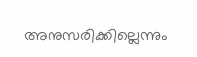അനുസരിക്കില്ലെന്നും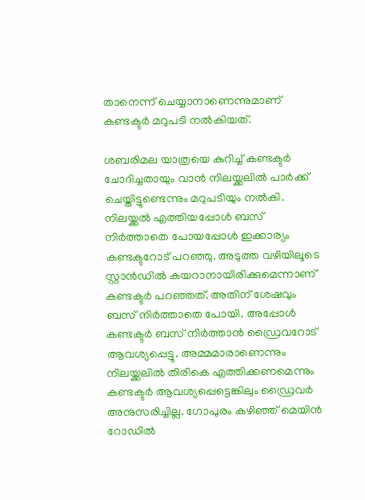താനെന്ന് ചെയ്യാനാണെന്നുമാണ് കണ്ടക്ടർ മറുപടി നൽകിയത്.

ശബരിമല യാത്രയെ കുറിച്ച് കണ്ടക്ടർ ചോദിച്ചതായും വാൻ നിലയ്ക്കലിൽ പാർക്ക് ചെയ്തിട്ടുണ്ടെന്നും മറുപടിയും നൽകി. നിലയ്ക്കൽ എത്തിയപ്പോൾ ബസ് നിർത്താതെ പോയപ്പോൾ ഇക്കാര്യം കണ്ടക്ടറോട് പറഞ്ഞു. അടുത്ത വഴിയിലൂടെ സ്റ്റാൻഡിൽ കയറാനായിരിക്കുമെന്നാണ് കണ്ടക്ടർ പറഞ്ഞത്. അതിന് ശേഷവും ബസ് നിർത്താതെ പോയി. അപ്പോൾ കണ്ടക്ടർ ബസ് നിർത്താൻ ഡ്രൈവറോട് ആവശ്യപ്പെട്ടു. അമ്മമാരാണെന്നും നിലയ്ക്കലിൽ തിരികെ എത്തിക്കണമെന്നും കണ്ടക്ടർ ആവശ്യപ്പെട്ടെങ്കിലും ഡ്രൈവർ അനുസരിച്ചില്ല. ഗോപുരം കഴിഞ്ഞ് മെയിൻ റോഡിൽ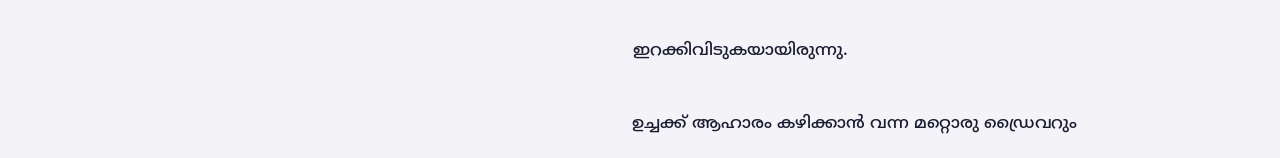ഇറക്കിവിടുകയായിരുന്നു.

ഉച്ചക്ക് ആഹാരം കഴിക്കാൻ വന്ന മറ്റൊരു ഡ്രൈവറും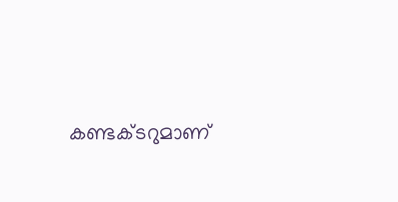കണ്ടക്ടറുമാണ്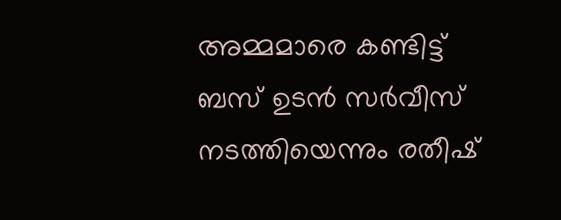അമ്മമാരെ കണ്ടിട്ട് ബസ് ഉടൻ സർവീസ് നടത്തിയെന്നും രതീഷ്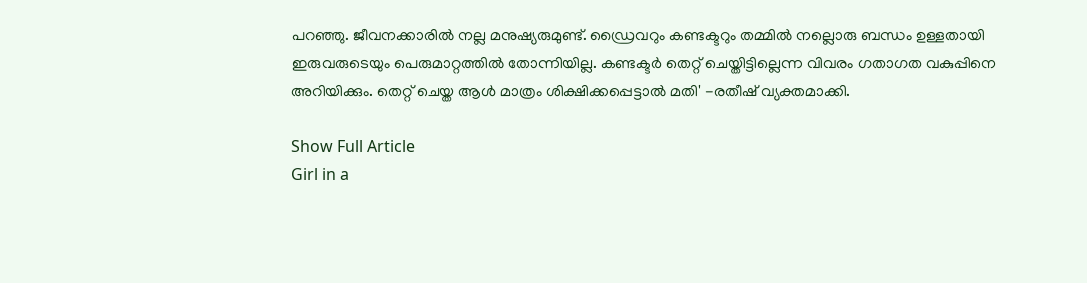പറഞ്ഞു. ജീവനക്കാരിൽ നല്ല മനുഷ്യരുമുണ്ട്. ഡ്രൈവറും കണ്ടക്ടറും തമ്മിൽ നല്ലൊരു ബന്ധം ഉള്ളതായി ഇരുവരുടെയും പെരുമാറ്റത്തിൽ തോന്നിയില്ല. കണ്ടക്ടർ തെറ്റ് ചെയ്തിട്ടില്ലെന്ന വിവരം ഗതാഗത വകുപ്പിനെ അറിയിക്കും. തെറ്റ് ചെയ്ത ആൾ മാത്രം ശിക്ഷിക്കപ്പെട്ടാൽ മതി' -രതീഷ് വ്യക്തമാക്കി.

Show Full Article
Girl in a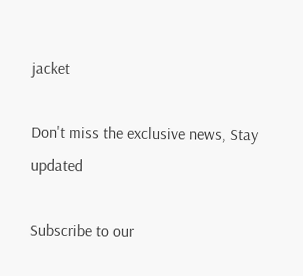jacket

Don't miss the exclusive news, Stay updated

Subscribe to our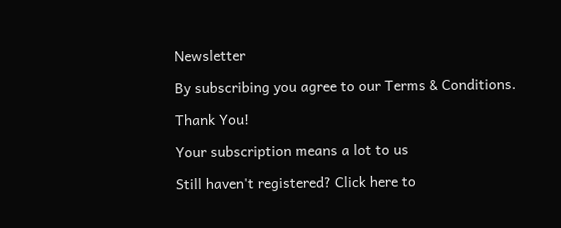Newsletter

By subscribing you agree to our Terms & Conditions.

Thank You!

Your subscription means a lot to us

Still haven't registered? Click here to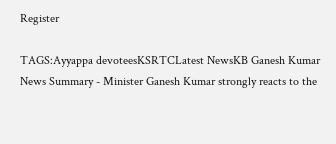Register

TAGS:Ayyappa devoteesKSRTCLatest NewsKB Ganesh Kumar
News Summary - Minister Ganesh Kumar strongly reacts to the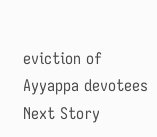eviction of Ayyappa devotees
Next Story